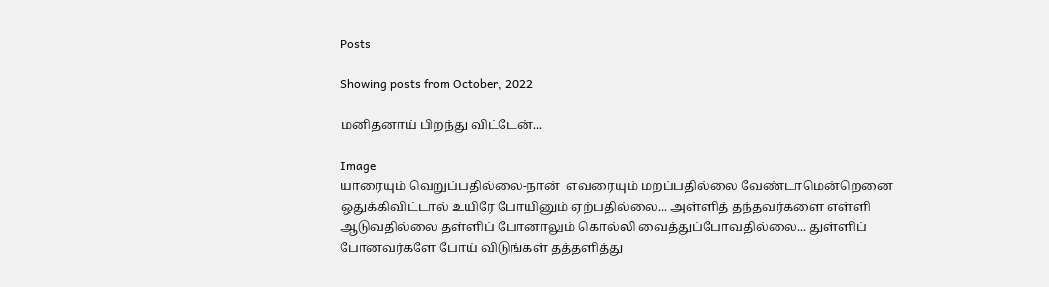Posts

Showing posts from October, 2022

மனிதனாய் பிறந்து விட்டேன்...

Image
யாரையும் வெறுப்பதில்லை-நான்  எவரையும் மறப்பதில்லை வேண்டாமென்றெனை ஒதுக்கிவிட்டால் உயிரே போயினும் ஏற்பதில்லை... அள்ளித் தந்தவர்களை எள்ளி ஆடுவதில்லை தள்ளிப் போனாலும் கொல்லி வைத்துப்போவதில்லை... துள்ளிப் போனவர்களே போய் விடுங்கள் தத்தளித்து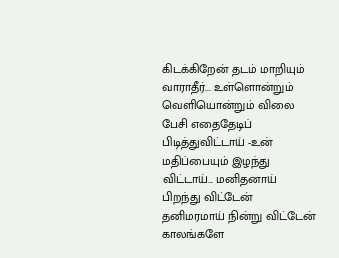கிடக்கிறேன் தடம் மாறியும் வாராதீர்... உள்ளொன்றும் வெளியொன்றும் விலை பேசி எதைதேடிப் பிடித்துவிட்டாய் -உன்  மதிப்பையும் இழந்து விட்டாய்... மனிதனாய் பிறந்து விட்டேன் தனிமரமாய் நின்று விட்டேன் காலங்களே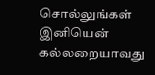சொல்லுங்கள் இனியென்  கல்லறையாவது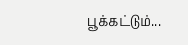பூக்கட்டும்...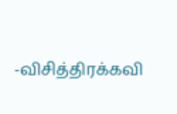-விசித்திரக்கவி